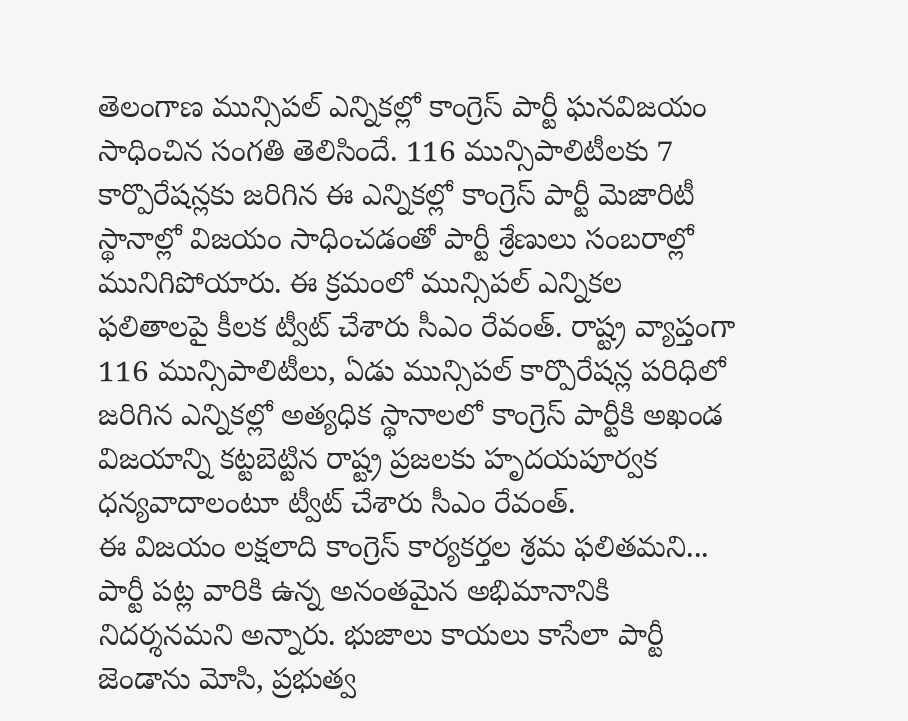తెలంగాణ మున్సిపల్ ఎన్నికల్లో కాంగ్రెస్ పార్టీ ఘనవిజయం సాధించిన సంగతి తెలిసిందే. 116 మున్సిపాలిటీలకు 7 కార్పొరేషన్లకు జరిగిన ఈ ఎన్నికల్లో కాంగ్రెస్ పార్టీ మెజారిటీ స్థానాల్లో విజయం సాధించడంతో పార్టీ శ్రేణులు సంబరాల్లో మునిగిపోయారు. ఈ క్రమంలో మున్సిపల్ ఎన్నికల ఫలితాలపై కీలక ట్వీట్ చేశారు సీఎం రేవంత్. రాష్ట్ర వ్యాప్తంగా 116 మున్సిపాలిటీలు, ఏడు మున్సిపల్ కార్పొరేషన్ల పరిధిలో జరిగిన ఎన్నికల్లో అత్యధిక స్థానాలలో కాంగ్రెస్ పార్టీకి అఖండ విజయాన్ని కట్టబెట్టిన రాష్ట్ర ప్రజలకు హృదయపూర్వక ధన్యవాదాలంటూ ట్వీట్ చేశారు సీఎం రేవంత్.
ఈ విజయం లక్షలాది కాంగ్రెస్ కార్యకర్తల శ్రమ ఫలితమని... పార్టీ పట్ల వారికి ఉన్న అనంతమైన అభిమానానికి నిదర్శనమని అన్నారు. భుజాలు కాయలు కాసేలా పార్టీ జెండాను మోసి, ప్రభుత్వ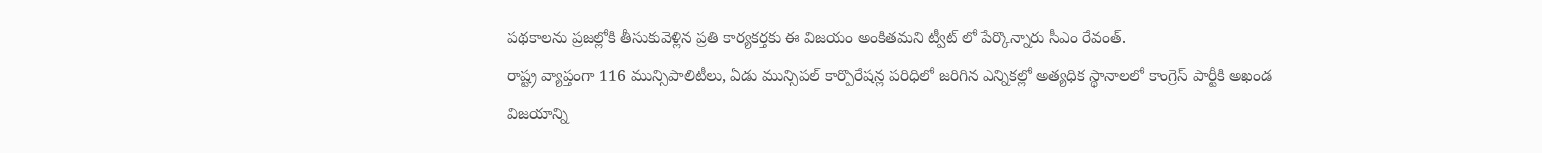పథకాలను ప్రజల్లోకి తీసుకువెళ్లిన ప్రతి కార్యకర్తకు ఈ విజయం అంకితమని ట్వీట్ లో పేర్కొన్నారు సీఎం రేవంత్.
రాష్ట్ర వ్యాప్తంగా 116 మున్సిపాలిటీలు, ఏడు మున్సిపల్ కార్పొరేషన్ల పరిధిలో జరిగిన ఎన్నికల్లో అత్యధిక స్థానాలలో కాంగ్రెస్ పార్టీకి అఖండ విజయాన్ని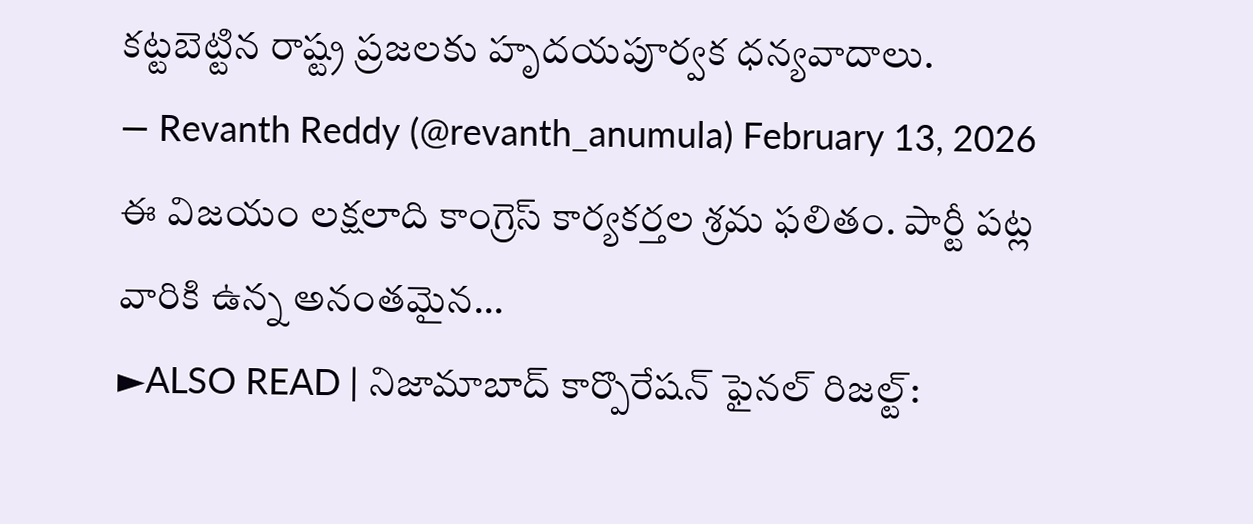కట్టబెట్టిన రాష్ట్ర ప్రజలకు హృదయపూర్వక ధన్యవాదాలు.
— Revanth Reddy (@revanth_anumula) February 13, 2026
ఈ విజయం లక్షలాది కాంగ్రెస్ కార్యకర్తల శ్రమ ఫలితం. పార్టీ పట్ల వారికి ఉన్న అనంతమైన…
►ALSO READ | నిజామాబాద్ కార్పొరేషన్ ఫైనల్ రిజల్ట్: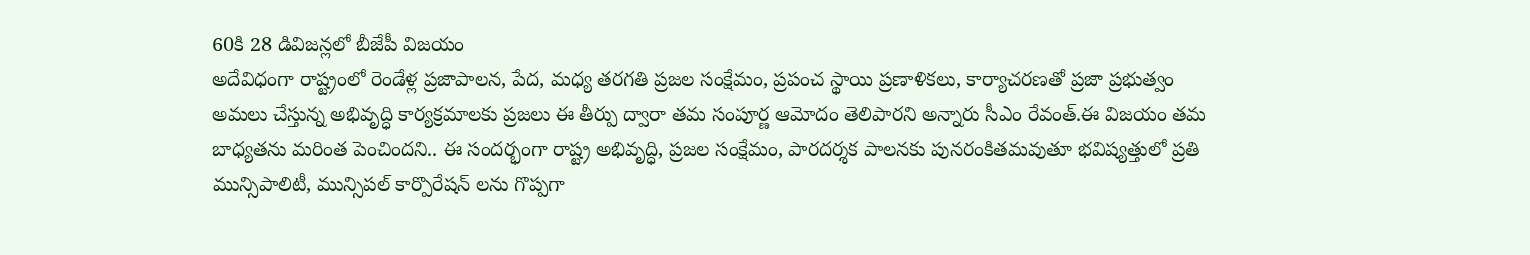60కి 28 డివిజన్లలో బీజేపీ విజయం
అదేవిధంగా రాష్ట్రంలో రెండేళ్ల ప్రజాపాలన, పేద, మధ్య తరగతి ప్రజల సంక్షేమం, ప్రపంచ స్థాయి ప్రణాళికలు, కార్యాచరణతో ప్రజా ప్రభుత్వం అమలు చేస్తున్న అభివృద్ధి కార్యక్రమాలకు ప్రజలు ఈ తీర్పు ద్వారా తమ సంపూర్ణ ఆమోదం తెలిపారని అన్నారు సీఎం రేవంత్.ఈ విజయం తమ బాధ్యతను మరింత పెంచిందని.. ఈ సందర్భంగా రాష్ట్ర అభివృద్ధి, ప్రజల సంక్షేమం, పారదర్శక పాలనకు పునరంకితమవుతూ భవిష్యత్తులో ప్రతి మున్సిపాలిటీ, మున్సిపల్ కార్పొరేషన్ లను గొప్పగా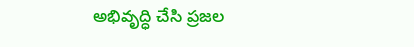అభివృద్ధి చేసి ప్రజల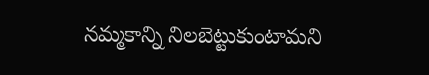నమ్మకాన్ని నిలబెట్టుకుంటామని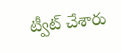ట్వీట్ చేశారు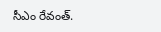సీఎం రేవంత్.